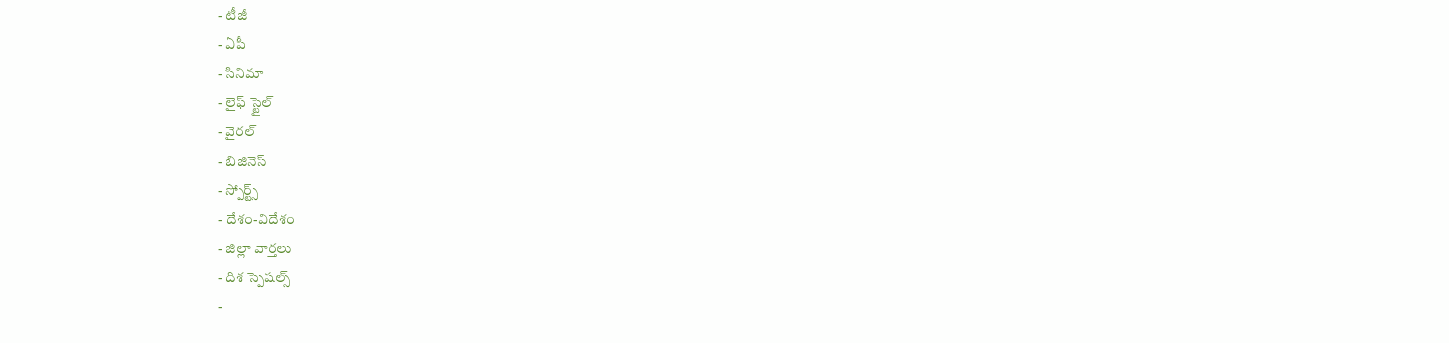- టీజీ
- ఏపీ
- సినిమా
- లైఫ్ స్టైల్
- వైరల్
- బిజినెస్
- స్పోర్ట్స్
- దేశం-విదేశం
- జిల్లా వార్తలు
- దిశ స్పెషల్స్
-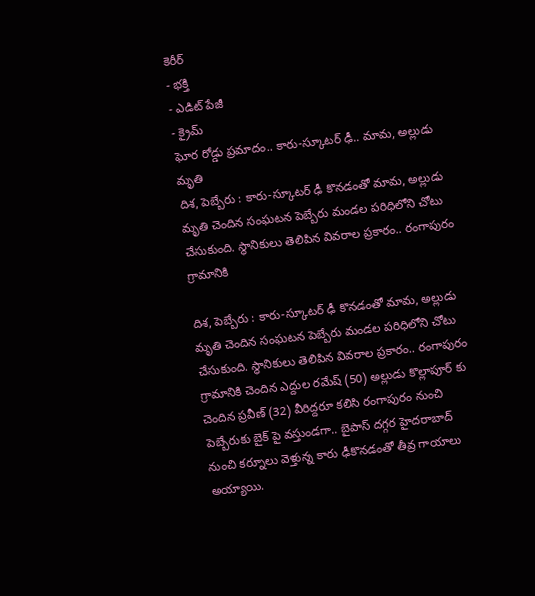కెరీర్
- భక్తి
- ఎడిట్ పేజీ
- క్రైమ్
ఘోర రోడ్డు ప్రమాదం.. కారు-స్కూటర్ ఢీ.. మామ, అల్లుడు మృతి
దిశ, పెబ్బేరు : కారు-స్కూటర్ ఢీ కొనడంతో మామ, అల్లుడు మృతి చెందిన సంఘటన పెబ్బేరు మండల పరిధిలోని చోటు చేసుకుంది. స్థానికులు తెలిపిన వివరాల ప్రకారం.. రంగాపురం గ్రామానికి

దిశ, పెబ్బేరు : కారు-స్కూటర్ ఢీ కొనడంతో మామ, అల్లుడు మృతి చెందిన సంఘటన పెబ్బేరు మండల పరిధిలోని చోటు చేసుకుంది. స్థానికులు తెలిపిన వివరాల ప్రకారం.. రంగాపురం గ్రామానికి చెందిన ఎద్దుల రమేష్ (50) అల్లుడు కొల్లాపూర్ కు చెందిన ప్రవీణ్ (32) వీరిద్దరూ కలిసి రంగాపురం నుంచి పెబ్బేరుకు బైక్ పై వస్తుండగా.. బైపాస్ దగ్గర హైదరాబాద్ నుంచి కర్నూలు వెళ్తున్న కారు ఢీకొనడంతో తీవ్ర గాయాలు అయ్యాయి.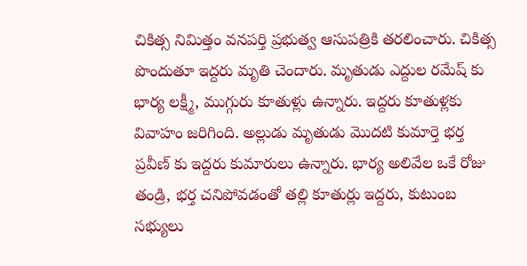చికిత్స నిమిత్తం వనపర్తి ప్రభుత్వ ఆసుపత్రికి తరలించారు. చికిత్స పొందుతూ ఇద్దరు మృతి చెందారు. మృతుడు ఎద్దుల రమేష్ కు భార్య లక్ష్మీ, ముగ్గురు కూతుళ్లు ఉన్నారు. ఇద్దరు కూతుళ్లకు వివాహం జరిగింది. అల్లుడు మృతుడు మొదటి కుమార్తె భర్త ప్రవీణ్ కు ఇద్దరు కుమారులు ఉన్నారు. భార్య అలివేల ఒకే రోజు తండ్రి, భర్త చనిపోవడంతో తల్లి కూతుర్లు ఇద్దరు, కుటుంబ సభ్యులు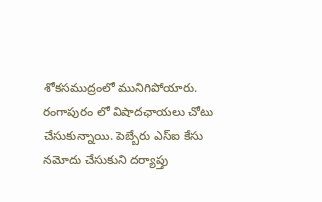శోకసముద్రంలో మునిగిపోయారు. రంగాపురం లో విషాదఛాయలు చోటు చేసుకున్నాయి. పెబ్బేరు ఎస్ఐ కేసు నమోదు చేసుకుని దర్యాప్తు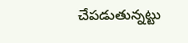చేపడుతున్నట్టు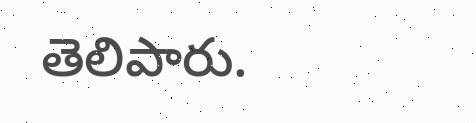తెలిపారు.